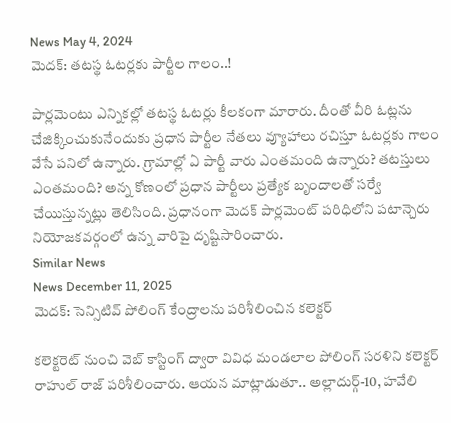News May 4, 2024
మెదక్: తటస్థ ఓటర్లకు పార్టీల గాలం..!

పార్లమెంటు ఎన్నికల్లో తటస్థ ఓటర్లు కీలకంగా మారారు. దీంతో వీరి ఓట్లను చేజిక్కించుకునేందుకు ప్రధాన పార్టీల నేతలు వ్యూహాలు రచిస్తూ ఓటర్లకు గాలం వేసే పనిలో ఉన్నారు. గ్రామాల్లో ఏ పార్టీ వారు ఎంతమంది ఉన్నారు? తటస్తులు ఎంతమంది? అన్న కోణంలో ప్రధాన పార్టీలు ప్రత్యేక బృందాలతో సర్వే చేయిస్తున్నట్లు తెలిసింది. ప్రధానంగా మెదక్ పార్లమెంట్ పరిధిలోని పటాన్చెరు నియోజకవర్గంలో ఉన్న వారిపై దృష్టిసారించారు.
Similar News
News December 11, 2025
మెదక్: సెన్సిటివ్ పోలింగ్ కేంద్రాలను పరిశీలించిన కలెక్టర్

కలెక్టరెట్ నుంచి వెబ్ కాస్టింగ్ ద్వారా వివిధ మండలాల పోలింగ్ సరళిని కలెక్టర్ రాహుల్ రాజ్ పరిశీలించారు. ఆయన మాట్లాడుతూ.. అల్లాదుర్గ్-10, హవేలి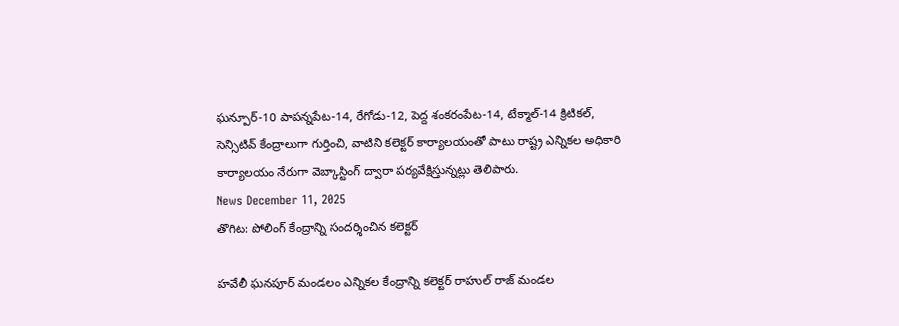ఘన్పూర్-10 పాపన్నపేట-14, రేగోడు-12, పెద్ద శంకరంపేట-14, టేక్మాల్-14 క్రిటికల్, సెన్సిటివ్ కేంద్రాలుగా గుర్తించి, వాటిని కలెక్టర్ కార్యాలయంతో పాటు రాష్ట్ర ఎన్నికల అధికారి కార్యాలయం నేరుగా వెబ్కాస్టింగ్ ద్వారా పర్యవేక్షిస్తున్నట్లు తెలిపారు.
News December 11, 2025
తొగిట: పోలింగ్ కేంద్రాన్ని సందర్శించిన కలెక్టర్

హవేలీ ఘనపూర్ మండలం ఎన్నికల కేంద్రాన్ని కలెక్టర్ రాహుల్ రాజ్ మండల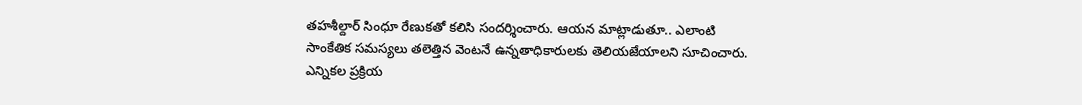తహశీల్దార్ సింధూ రేణుకతో కలిసి సందర్శించారు. ఆయన మాట్లాడుతూ.. ఎలాంటి సాంకేతిక సమస్యలు తలెత్తిన వెంటనే ఉన్నతాధికారులకు తెలియజేయాలని సూచించారు. ఎన్నికల ప్రక్రియ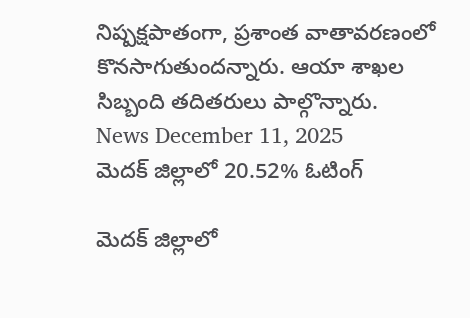నిష్పక్షపాతంగా, ప్రశాంత వాతావరణంలో కొనసాగుతుందన్నారు. ఆయా శాఖల సిబ్బంది తదితరులు పాల్గొన్నారు.
News December 11, 2025
మెదక్ జిల్లాలో 20.52% ఓటింగ్

మెదక్ జిల్లాలో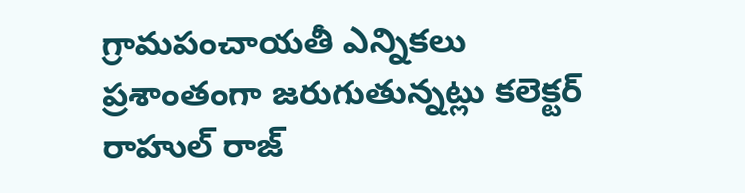గ్రామపంచాయతీ ఎన్నికలు ప్రశాంతంగా జరుగుతున్నట్లు కలెక్టర్ రాహుల్ రాజ్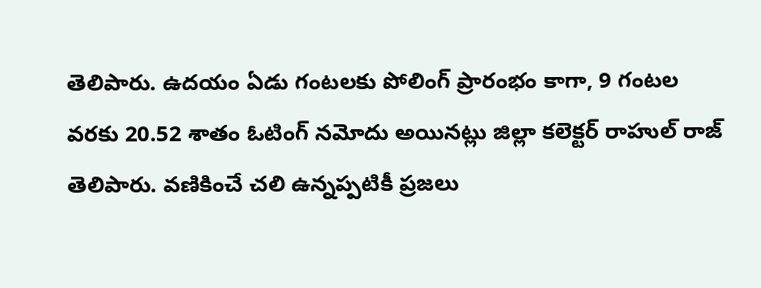తెలిపారు. ఉదయం ఏడు గంటలకు పోలింగ్ ప్రారంభం కాగా, 9 గంటల వరకు 20.52 శాతం ఓటింగ్ నమోదు అయినట్లు జిల్లా కలెక్టర్ రాహుల్ రాజ్ తెలిపారు. వణికించే చలి ఉన్నప్పటికీ ప్రజలు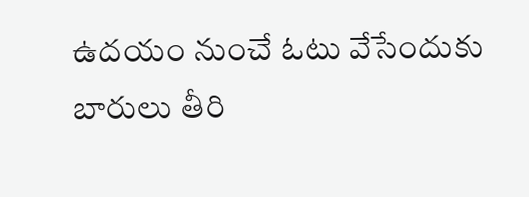ఉదయం నుంచే ఓటు వేసేందుకు బారులు తీరి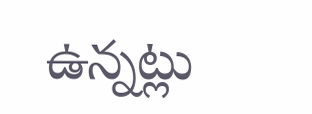ఉన్నట్లు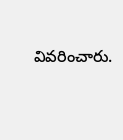వివరించారు.